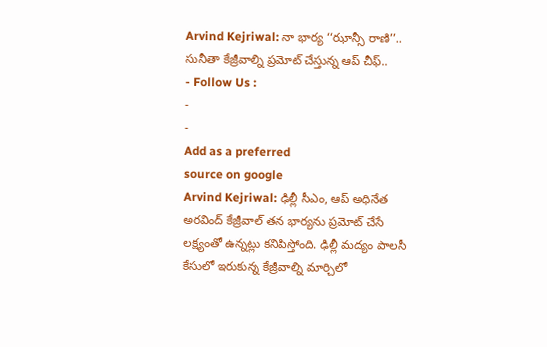Arvind Kejriwal: నా భార్య ‘‘ఝాన్సీ రాణి’’.. సునీతా కేజ్రీవాల్ని ప్రమోట్ చేస్తున్న ఆప్ చీఫ్..
- Follow Us :
-
-
Add as a preferred
source on google
Arvind Kejriwal: ఢిల్లీ సీఎం, ఆప్ అధినేత అరవింద్ కేజ్రీవాల్ తన భార్యను ప్రమోట్ చేసే లక్ష్యంతో ఉన్నట్లు కనిపిస్తోంది. ఢిల్లీ మద్యం పాలసీ కేసులో ఇరుకున్న కేజ్రీవాల్ని మార్చిలో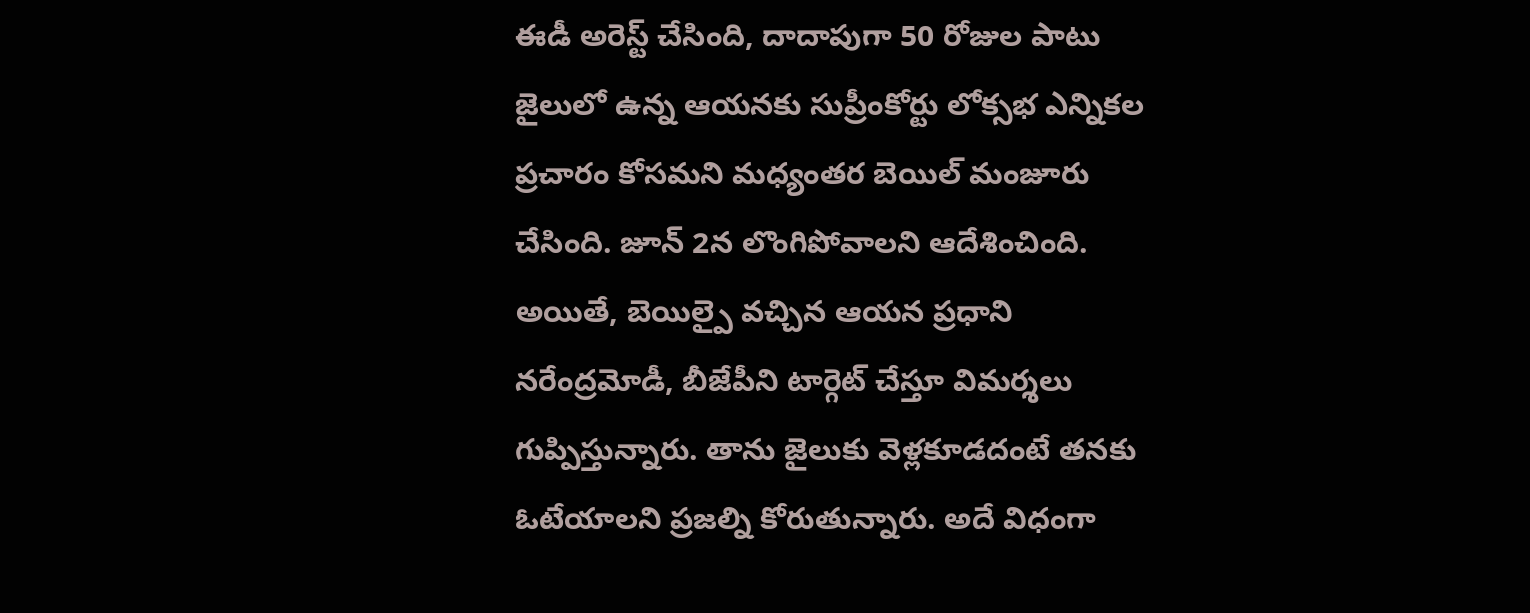ఈడీ అరెస్ట్ చేసింది, దాదాపుగా 50 రోజుల పాటు జైలులో ఉన్న ఆయనకు సుప్రీంకోర్టు లోక్సభ ఎన్నికల ప్రచారం కోసమని మధ్యంతర బెయిల్ మంజూరు చేసింది. జూన్ 2న లొంగిపోవాలని ఆదేశించింది. అయితే, బెయిల్పై వచ్చిన ఆయన ప్రధాని నరేంద్రమోడీ, బీజేపీని టార్గెట్ చేస్తూ విమర్శలు గుప్పిస్తున్నారు. తాను జైలుకు వెళ్లకూడదంటే తనకు ఓటేయాలని ప్రజల్ని కోరుతున్నారు. అదే విధంగా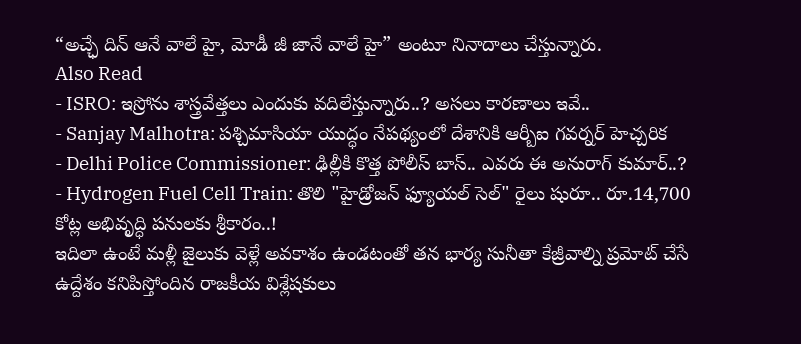“అచ్ఛే దిన్ ఆనే వాలే హై, మోడీ జీ జానే వాలే హై” అంటూ నినాదాలు చేస్తున్నారు.
Also Read
- ISRO: ఇస్రోను శాస్త్రవేత్తలు ఎందుకు వదిలేస్తున్నారు..? అసలు కారణాలు ఇవే..
- Sanjay Malhotra: పశ్చిమాసియా యుద్ధం నేపథ్యంలో దేశానికి ఆర్బీఐ గవర్నర్ హెచ్చరిక
- Delhi Police Commissioner: ఢిల్లీకి కొత్త పోలీస్ బాస్.. ఎవరు ఈ అనురాగ్ కుమార్..?
- Hydrogen Fuel Cell Train: తొలి "హైడ్రోజన్ ఫ్యూయల్ సెల్" రైలు షురూ.. రూ.14,700 కోట్ల అభివృద్ధి పనులకు శ్రీకారం..!
ఇదిలా ఉంటే మళ్లీ జైలుకు వెళ్లే అవకాశం ఉండటంతో తన భార్య సునీతా కేజ్రీవాల్ని ప్రమోట్ చేసే ఉద్దేశం కనిపిస్తోందిన రాజకీయ విశ్లేషకులు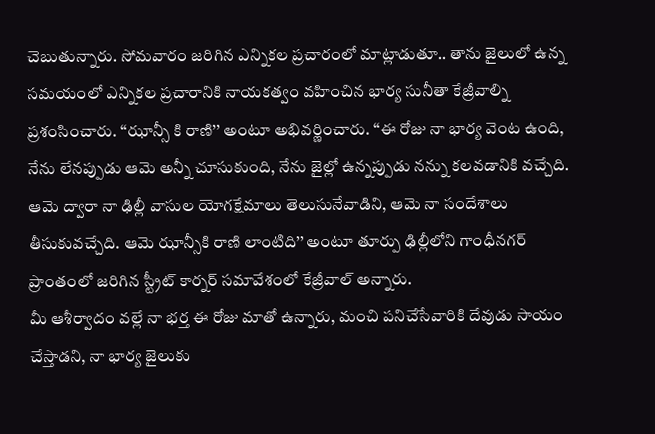చెబుతున్నారు. సోమవారం జరిగిన ఎన్నికల ప్రచారంలో మాట్లాడుతూ.. తాను జైలులో ఉన్న సమయంలో ఎన్నికల ప్రచారానికి నాయకత్వం వహించిన భార్య సునీతా కేజ్రీవాల్ని ప్రశంసించారు. ‘‘ఝాన్సీ కి రాణి’’ అంటూ అభివర్ణించారు. ‘‘ఈ రోజు నా భార్య వెంట ఉంది, నేను లేనప్పుడు ఆమె అన్నీ చూసుకుంది, నేను జైల్లో ఉన్నప్పుడు నన్ను కలవడానికి వచ్చేది. ఆమె ద్వారా నా ఢిల్లీ వాసుల యోగక్షేమాలు తెలుసునేవాడిని, ఆమె నా సందేశాలు తీసుకువచ్చేది. ఆమె ఝాన్సీకి రాణి లాంటిది’’ అంటూ తూర్పు ఢిల్లీలోని గాంధీనగర్ ప్రాంతంలో జరిగిన స్ట్రీట్ కార్నర్ సమావేశంలో కేజ్రీవాల్ అన్నారు.
మీ ఆశీర్వాదం వల్లే నా భర్త ఈ రోజు మాతో ఉన్నారు, మంచి పనిచేసేవారికి దేవుడు సాయం చేస్తాడని, నా భార్య జైలుకు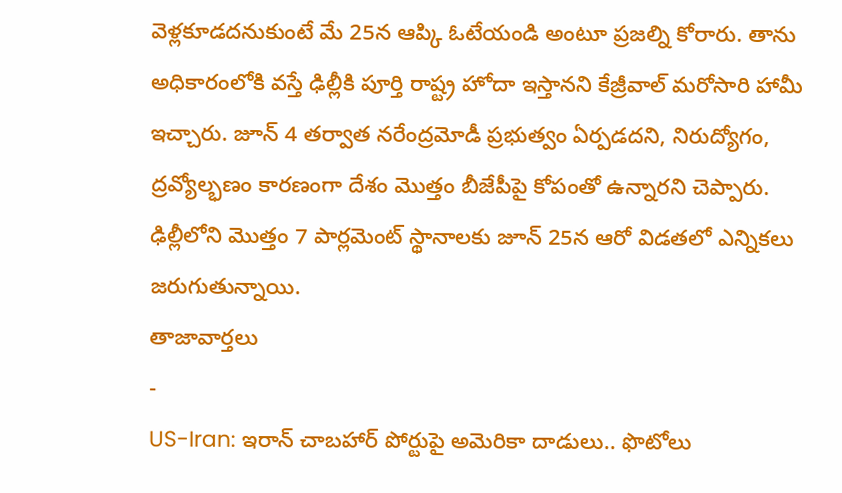వెళ్లకూడదనుకుంటే మే 25న ఆప్కి ఓటేయండి అంటూ ప్రజల్ని కోరారు. తాను అధికారంలోకి వస్తే ఢిల్లీకి పూర్తి రాష్ట్ర హోదా ఇస్తానని కేజ్రీవాల్ మరోసారి హామీ ఇచ్చారు. జూన్ 4 తర్వాత నరేంద్రమోడీ ప్రభుత్వం ఏర్పడదని, నిరుద్యోగం, ద్రవ్యోల్భణం కారణంగా దేశం మొత్తం బీజేపీపై కోపంతో ఉన్నారని చెప్పారు. ఢిల్లీలోని మొత్తం 7 పార్లమెంట్ స్థానాలకు జూన్ 25న ఆరో విడతలో ఎన్నికలు జరుగుతున్నాయి.
తాజావార్తలు
-
US-Iran: ఇరాన్ చాబహార్ పోర్టుపై అమెరికా దాడులు.. ఫొటోలు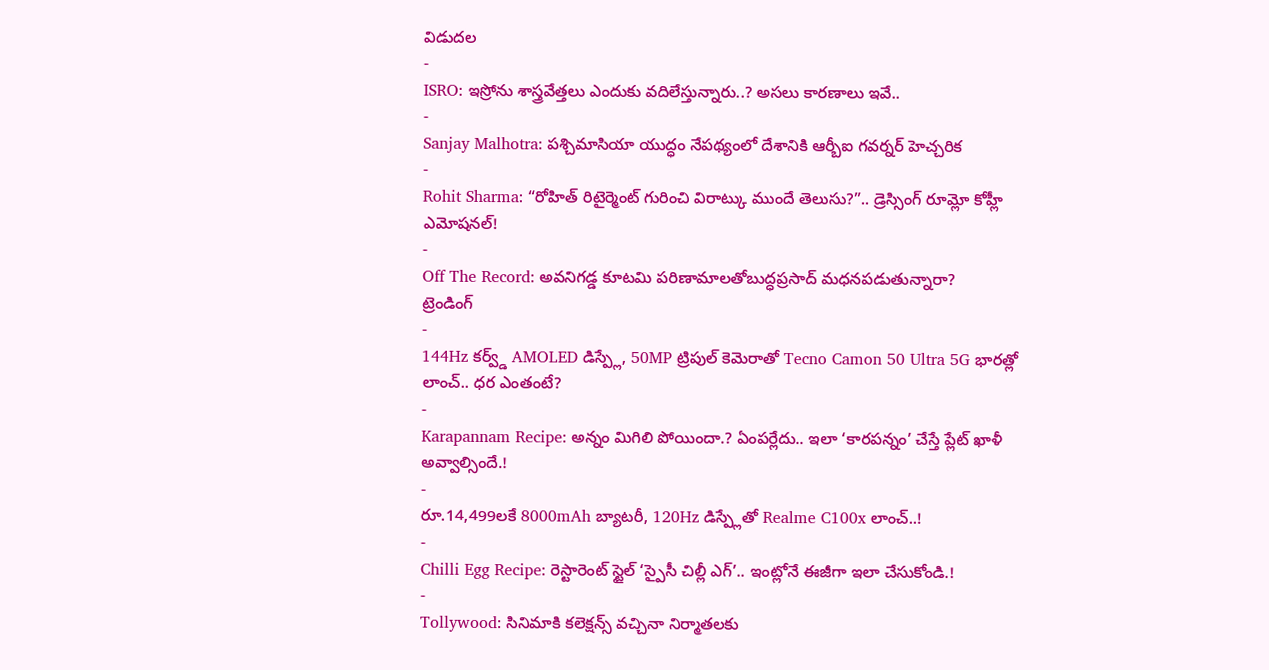విడుదల
-
ISRO: ఇస్రోను శాస్త్రవేత్తలు ఎందుకు వదిలేస్తున్నారు..? అసలు కారణాలు ఇవే..
-
Sanjay Malhotra: పశ్చిమాసియా యుద్ధం నేపథ్యంలో దేశానికి ఆర్బీఐ గవర్నర్ హెచ్చరిక
-
Rohit Sharma: “రోహిత్ రిటైర్మెంట్ గురించి విరాట్కు ముందే తెలుసు?”.. డ్రెస్సింగ్ రూమ్లో కోహ్లీ ఎమోషనల్!
-
Off The Record: అవనిగడ్డ కూటమి పరిణామాలతోబుద్ధప్రసాద్ మధనపడుతున్నారా?
ట్రెండింగ్
-
144Hz కర్వ్డ్ AMOLED డిస్ప్లే, 50MP ట్రిపుల్ కెమెరాతో Tecno Camon 50 Ultra 5G భారత్లో లాంచ్.. ధర ఎంతంటే?
-
Karapannam Recipe: అన్నం మిగిలి పోయిందా.? ఏంపర్లేదు.. ఇలా ‘కారపన్నం’ చేస్తే ప్లేట్ ఖాళీ అవ్వాల్సిందే.!
-
రూ.14,499లకే 8000mAh బ్యాటరీ, 120Hz డిస్ప్లేతో Realme C100x లాంచ్..!
-
Chilli Egg Recipe: రెస్టారెంట్ స్టైల్ ‘స్పైసీ చిల్లీ ఎగ్’.. ఇంట్లోనే ఈజీగా ఇలా చేసుకోండి.!
-
Tollywood: సినిమాకి కలెక్షన్స్ వచ్చినా నిర్మాతలకు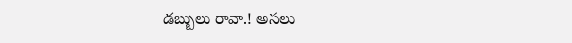డబ్బులు రావా.! అసలు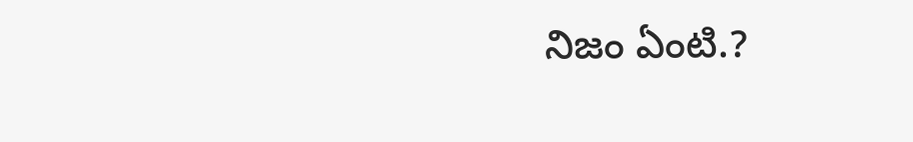నిజం ఏంటి.?